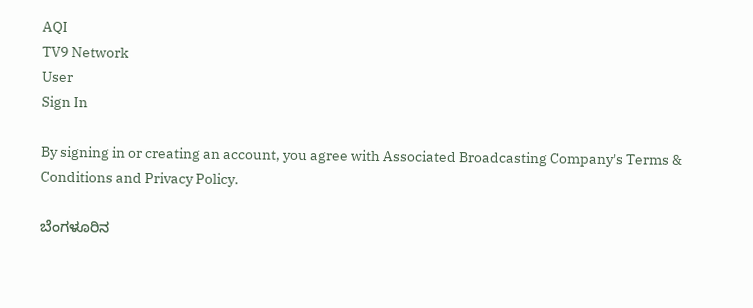AQI
TV9 Network
User
Sign In

By signing in or creating an account, you agree with Associated Broadcasting Company's Terms & Conditions and Privacy Policy.

ಬೆಂಗಳೂರಿನ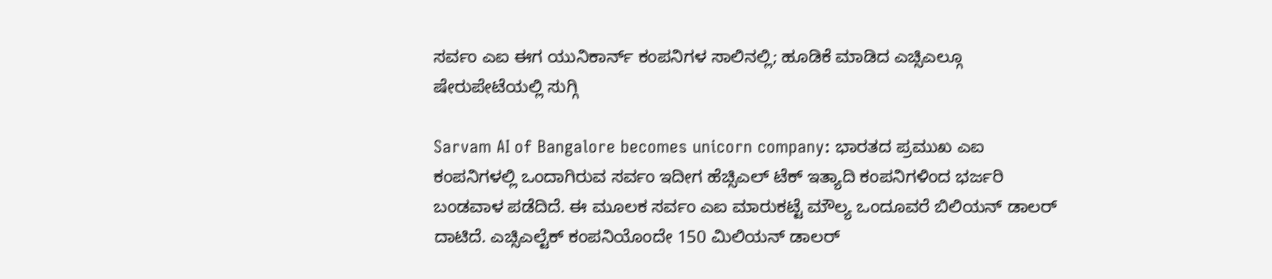ಸರ್ವಂ ಎಐ ಈಗ ಯುನಿಕಾರ್ನ್ ಕಂಪನಿಗಳ ಸಾಲಿನಲ್ಲಿ; ಹೂಡಿಕೆ ಮಾಡಿದ ಎಚ್ಸಿಎಲ್ಗೂ ಷೇರುಪೇಟೆಯಲ್ಲಿ ಸುಗ್ಗಿ

Sarvam AI of Bangalore becomes unicorn company: ಭಾರತದ ಪ್ರಮುಖ ಎಐ ಕಂಪನಿಗಳಲ್ಲಿ ಒಂದಾಗಿರುವ ಸರ್ವಂ ಇದೀಗ ಹೆಚ್ಸಿಎಲ್ ಟೆಕ್ ಇತ್ಯಾದಿ ಕಂಪನಿಗಳಿಂದ ಭರ್ಜರಿ ಬಂಡವಾಳ ಪಡೆದಿದೆ. ಈ ಮೂಲಕ ಸರ್ವಂ ಎಐ ಮಾರುಕಟ್ಟೆ ಮೌಲ್ಯ ಒಂದೂವರೆ ಬಿಲಿಯನ್ ಡಾಲರ್ ದಾಟಿದೆ. ಎಚ್ಸಿಎಲ್ಟೆಕ್ ಕಂಪನಿಯೊಂದೇ 150 ಮಿಲಿಯನ್ ಡಾಲರ್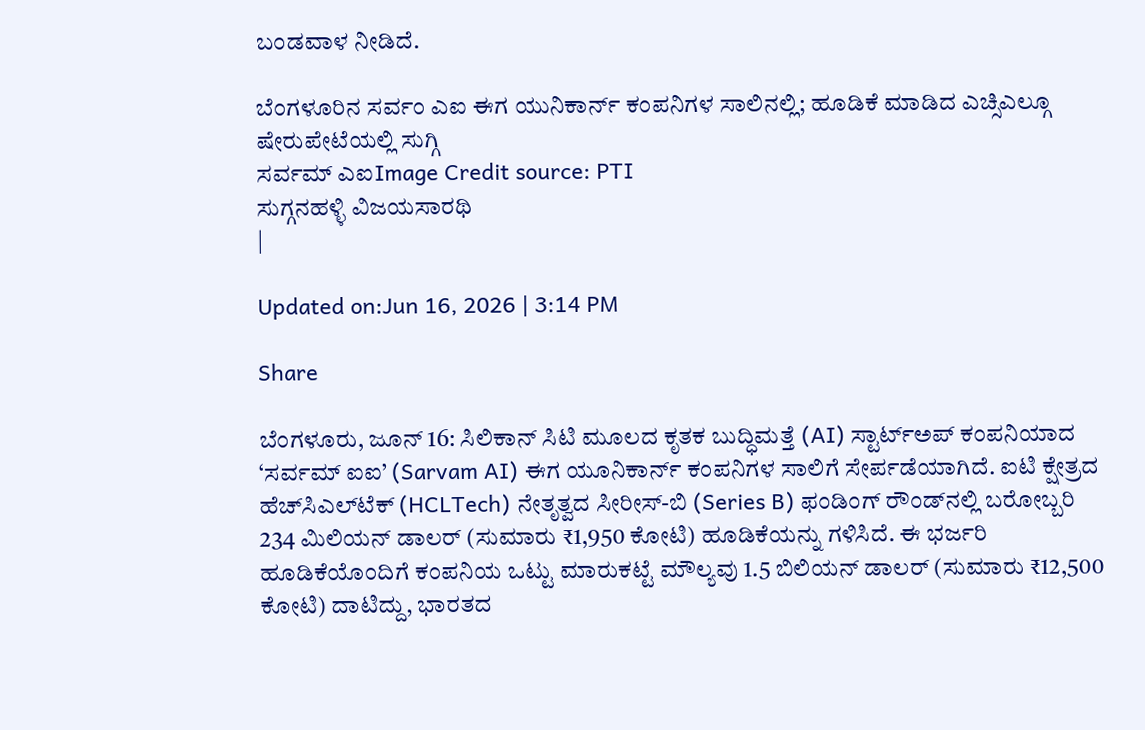ಬಂಡವಾಳ ನೀಡಿದೆ.

ಬೆಂಗಳೂರಿನ ಸರ್ವಂ ಎಐ ಈಗ ಯುನಿಕಾರ್ನ್ ಕಂಪನಿಗಳ ಸಾಲಿನಲ್ಲಿ; ಹೂಡಿಕೆ ಮಾಡಿದ ಎಚ್ಸಿಎಲ್ಗೂ ಷೇರುಪೇಟೆಯಲ್ಲಿ ಸುಗ್ಗಿ
ಸರ್ವಮ್ ಎಐImage Credit source: PTI
ಸುಗ್ಗನಹಳ್ಳಿ ವಿಜಯಸಾರಥಿ
|

Updated on:Jun 16, 2026 | 3:14 PM

Share

ಬೆಂಗಳೂರು, ಜೂನ್ 16: ಸಿಲಿಕಾನ್ ಸಿಟಿ ಮೂಲದ ಕೃತಕ ಬುದ್ಧಿಮತ್ತೆ (AI) ಸ್ಟಾರ್ಟ್‌ಅಪ್ ಕಂಪನಿಯಾದ ‘ಸರ್ವಮ್ ಐಐ’ (Sarvam AI) ಈಗ ಯೂನಿಕಾರ್ನ್ ಕಂಪನಿಗಳ ಸಾಲಿಗೆ ಸೇರ್ಪಡೆಯಾಗಿದೆ. ಐಟಿ ಕ್ಷೇತ್ರದ ಹೆಚ್‌ಸಿಎಲ್‌ಟೆಕ್ (HCLTech) ನೇತೃತ್ವದ ಸೀರೀಸ್-ಬಿ (Series B) ಫಂಡಿಂಗ್ ರೌಂಡ್‌ನಲ್ಲಿ ಬರೋಬ್ಬರಿ 234 ಮಿಲಿಯನ್ ಡಾಲರ್ (ಸುಮಾರು ₹1,950 ಕೋಟಿ) ಹೂಡಿಕೆಯನ್ನು ಗಳಿಸಿದೆ. ಈ ಭರ್ಜರಿ ಹೂಡಿಕೆಯೊಂದಿಗೆ ಕಂಪನಿಯ ಒಟ್ಟು ಮಾರುಕಟ್ಟೆ ಮೌಲ್ಯವು 1.5 ಬಿಲಿಯನ್ ಡಾಲರ್ (ಸುಮಾರು ₹12,500 ಕೋಟಿ) ದಾಟಿದ್ದು, ಭಾರತದ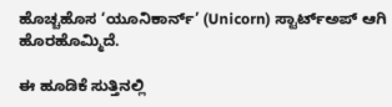ಹೊಚ್ಚಹೊಸ ‘ಯೂನಿಕಾರ್ನ್’ (Unicorn) ಸ್ಟಾರ್ಟ್‌ಅಪ್ ಆಗಿ ಹೊರಹೊಮ್ಮಿದೆ.

ಈ ಹೂಡಿಕೆ ಸುತ್ತಿನಲ್ಲಿ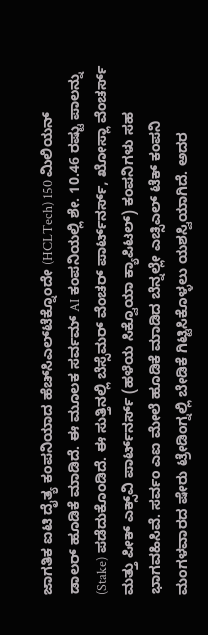ಜಾಗತಿಕ ಐಟಿ ದೈತ್ಯ ಕಂಪನಿಯಾದ ಹೆಚ್‌ಸಿಎಲ್‌ಟೆಕ್ನೊಂದೇ (HCLTech) 150 ಮಿಲಿಯನ್ ಡಾಲರ್ ಹೂಡಿಕೆ ಮಾಡಿದೆ. ಈ ಮೂಲಕ ಸರ್ವಮ್ AI ಕಂಪನಿಯಲ್ಲಿ ಶೇ. 10.46 ರಷ್ಟು ಪಾಲನ್ನು (Stake) ಪಡೆದುಕೊಂಡಿದೆ. ಈ ಸುತ್ತಿನಲ್ಲಿ ಬೆಸ್ಸೆಮರ್ ವೆಂಚರ್ ಪಾರ್ಟ್‌ನರ್ಸ್, ಖೋಸ್ಲಾ ವೆಂಚರ್ಸ್ ಮತ್ತು ಪೀಕ್ ಎಕ್ಸ್‌ವಿ ಪಾರ್ಟ್‌ನರ್ಸ್ (ಹಳೆಯ ಸಿಕ್ವೊಯಾ ಕ್ಯಾಪಿಟಲ್) ಕಂಪನಿಗಳು ಸಹ ಭಾಗವಹಿಸಿವೆ. ಸರ್ವಂ ಎಐ ಮೇಲೆ ಹೂಡಿಕೆ ಮಾಡಿದ ಬೆನ್ನಲ್ಲೇ ಎಚ್ಸಿಎಲ್ ಟೆಕ್ ಕಂಪನಿ ಮಂಗಳವಾರದ ಷೇರು ಟ್ರೇಡಿಂಗ್ನಲ್ಲಿ ಬೇಡಿಕೆ ಗಿಟ್ಟಿಸಿಕೊಳ್ಳಲು ಯಶಸ್ವಿಯಾಗಿದೆ. ಅದರ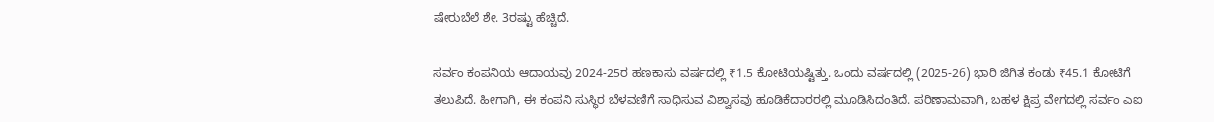ಷೇರುಬೆಲೆ ಶೇ. 3ರಷ್ಟು ಹೆಚ್ಚಿದೆ.

ಸರ್ವಂ ಕಂಪನಿಯ ಆದಾಯವು 2024-25ರ ಹಣಕಾಸು ವರ್ಷದಲ್ಲಿ ₹1.5 ಕೋಟಿಯಷ್ಟಿತ್ತು. ಒಂದು ವರ್ಷದಲ್ಲಿ (2025-26) ಭಾರಿ ಜಿಗಿತ ಕಂಡು ₹45.1 ಕೋಟಿಗೆ ತಲುಪಿದೆ. ಹೀಗಾಗಿ, ಈ ಕಂಪನಿ ಸುಸ್ಥಿರ ಬೆಳವಣಿಗೆ ಸಾಧಿಸುವ ವಿಶ್ವಾಸವು ಹೂಡಿಕೆದಾರರಲ್ಲಿ ಮೂಡಿಸಿದಂತಿದೆ. ಪರಿಣಾಮವಾಗಿ, ಬಹಳ ಕ್ಷಿಪ್ರ ವೇಗದಲ್ಲಿ ಸರ್ವಂ ಎಐ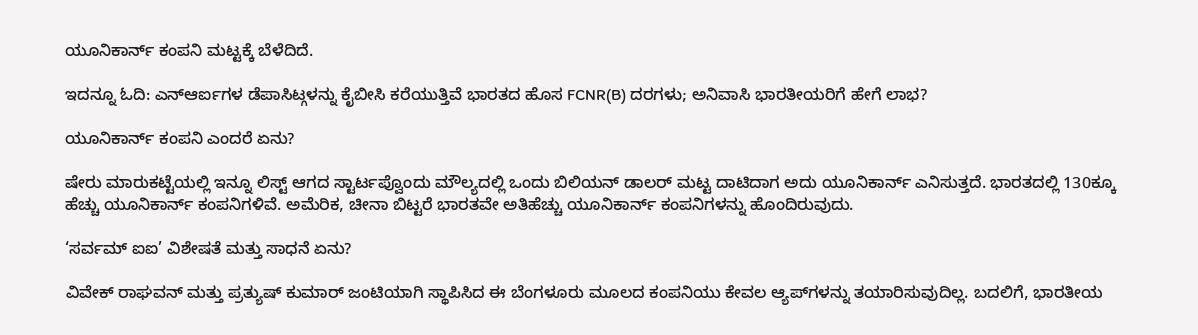ಯೂನಿಕಾರ್ನ್ ಕಂಪನಿ ಮಟ್ಟಕ್ಕೆ ಬೆಳೆದಿದೆ.

ಇದನ್ನೂ ಓದಿ: ಎನ್ಆರ್ಐಗಳ ಡೆಪಾಸಿಟ್ಗಳನ್ನು ಕೈಬೀಸಿ ಕರೆಯುತ್ತಿವೆ ಭಾರತದ ಹೊಸ FCNR(B) ದರಗಳು; ಅನಿವಾಸಿ ಭಾರತೀಯರಿಗೆ ಹೇಗೆ ಲಾಭ?

ಯೂನಿಕಾರ್ನ್ ಕಂಪನಿ ಎಂದರೆ ಏನು?

ಷೇರು ಮಾರುಕಟ್ಟೆಯಲ್ಲಿ ಇನ್ನೂ ಲಿಸ್ಟ್ ಆಗದ ಸ್ಟಾರ್ಟಪ್ವೊಂದು ಮೌಲ್ಯದಲ್ಲಿ ಒಂದು ಬಿಲಿಯನ್ ಡಾಲರ್ ಮಟ್ಟ ದಾಟಿದಾಗ ಅದು ಯೂನಿಕಾರ್ನ್ ಎನಿಸುತ್ತದೆ. ಭಾರತದಲ್ಲಿ 130ಕ್ಕೂ ಹೆಚ್ಚು ಯೂನಿಕಾರ್ನ್ ಕಂಪನಿಗಳಿವೆ. ಅಮೆರಿಕ, ಚೀನಾ ಬಿಟ್ಟರೆ ಭಾರತವೇ ಅತಿಹೆಚ್ಚು ಯೂನಿಕಾರ್ನ್ ಕಂಪನಿಗಳನ್ನು ಹೊಂದಿರುವುದು.

‘ಸರ್ವಮ್ ಐಐ’ ವಿಶೇಷತೆ ಮತ್ತು ಸಾಧನೆ ಏನು?

ವಿವೇಕ್ ರಾಘವನ್ ಮತ್ತು ಪ್ರತ್ಯುಷ್ ಕುಮಾರ್ ಜಂಟಿಯಾಗಿ ಸ್ಥಾಪಿಸಿದ ಈ ಬೆಂಗಳೂರು ಮೂಲದ ಕಂಪನಿಯು ಕೇವಲ ಆ್ಯಪ್‌ಗಳನ್ನು ತಯಾರಿಸುವುದಿಲ್ಲ. ಬದಲಿಗೆ, ಭಾರತೀಯ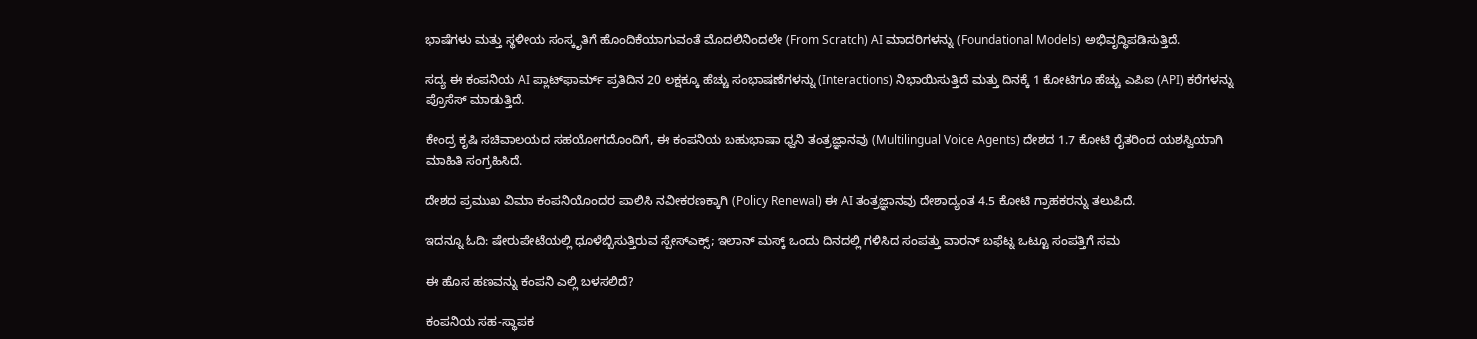ಭಾಷೆಗಳು ಮತ್ತು ಸ್ಥಳೀಯ ಸಂಸ್ಕೃತಿಗೆ ಹೊಂದಿಕೆಯಾಗುವಂತೆ ಮೊದಲಿನಿಂದಲೇ (From Scratch) AI ಮಾದರಿಗಳನ್ನು (Foundational Models) ಅಭಿವೃದ್ಧಿಪಡಿಸುತ್ತಿದೆ.

ಸದ್ಯ ಈ ಕಂಪನಿಯ AI ಪ್ಲಾಟ್‌ಫಾರ್ಮ್ ಪ್ರತಿದಿನ 20 ಲಕ್ಷಕ್ಕೂ ಹೆಚ್ಚು ಸಂಭಾಷಣೆಗಳನ್ನು (Interactions) ನಿಭಾಯಿಸುತ್ತಿದೆ ಮತ್ತು ದಿನಕ್ಕೆ 1 ಕೋಟಿಗೂ ಹೆಚ್ಚು ಎಪಿಐ (API) ಕರೆಗಳನ್ನು ಪ್ರೊಸೆಸ್ ಮಾಡುತ್ತಿದೆ.

ಕೇಂದ್ರ ಕೃಷಿ ಸಚಿವಾಲಯದ ಸಹಯೋಗದೊಂದಿಗೆ, ಈ ಕಂಪನಿಯ ಬಹುಭಾಷಾ ಧ್ವನಿ ತಂತ್ರಜ್ಞಾನವು (Multilingual Voice Agents) ದೇಶದ 1.7 ಕೋಟಿ ರೈತರಿಂದ ಯಶಸ್ವಿಯಾಗಿ ಮಾಹಿತಿ ಸಂಗ್ರಹಿಸಿದೆ.

ದೇಶದ ಪ್ರಮುಖ ವಿಮಾ ಕಂಪನಿಯೊಂದರ ಪಾಲಿಸಿ ನವೀಕರಣಕ್ಕಾಗಿ (Policy Renewal) ಈ AI ತಂತ್ರಜ್ಞಾನವು ದೇಶಾದ್ಯಂತ 4.5 ಕೋಟಿ ಗ್ರಾಹಕರನ್ನು ತಲುಪಿದೆ.

ಇದನ್ನೂ ಓದಿ: ಷೇರುಪೇಟೆಯಲ್ಲಿ ಧೂಳೆಬ್ಬಿಸುತ್ತಿರುವ ಸ್ಪೇಸ್ಎಕ್ಸ್; ಇಲಾನ್ ಮಸ್ಕ್ ಒಂದು ದಿನದಲ್ಲಿ ಗಳಿಸಿದ ಸಂಪತ್ತು ವಾರನ್ ಬಫೆಟ್ನ ಒಟ್ಟೂ ಸಂಪತ್ತಿಗೆ ಸಮ

ಈ ಹೊಸ ಹಣವನ್ನು ಕಂಪನಿ ಎಲ್ಲಿ ಬಳಸಲಿದೆ?

ಕಂಪನಿಯ ಸಹ-ಸ್ಥಾಪಕ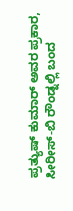ಪ್ರತ್ಯುಷ್ ಕುಮಾರ್ ಅವರ ಪ್ರಕಾರ, ಸೀರೀಸ್-ಬಿ ರೌಂಡ್ನಲ್ಲಿ ಬಂದ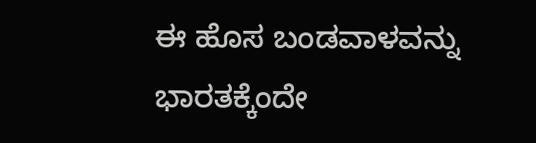ಈ ಹೊಸ ಬಂಡವಾಳವನ್ನು ಭಾರತಕ್ಕೆಂದೇ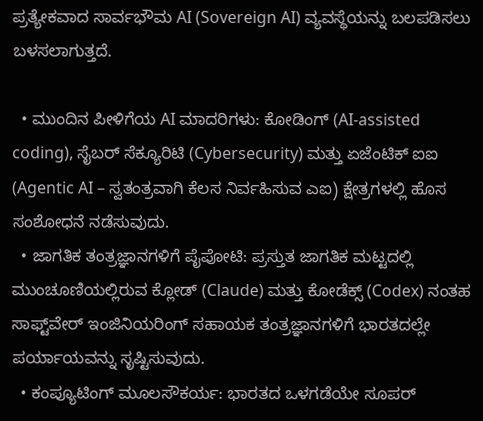ಪ್ರತ್ಯೇಕವಾದ ಸಾರ್ವಭೌಮ AI (Sovereign AI) ವ್ಯವಸ್ಥೆಯನ್ನು ಬಲಪಡಿಸಲು ಬಳಸಲಾಗುತ್ತದೆ.

  • ಮುಂದಿನ ಪೀಳಿಗೆಯ AI ಮಾದರಿಗಳು: ಕೋಡಿಂಗ್ (AI-assisted coding), ಸೈಬರ್ ಸೆಕ್ಯೂರಿಟಿ (Cybersecurity) ಮತ್ತು ಏಜೆಂಟಿಕ್ ಐಐ (Agentic AI – ಸ್ವತಂತ್ರವಾಗಿ ಕೆಲಸ ನಿರ್ವಹಿಸುವ ಎಐ) ಕ್ಷೇತ್ರಗಳಲ್ಲಿ ಹೊಸ ಸಂಶೋಧನೆ ನಡೆಸುವುದು.
  • ಜಾಗತಿಕ ತಂತ್ರಜ್ಞಾನಗಳಿಗೆ ಪೈಪೋಟಿ: ಪ್ರಸ್ತುತ ಜಾಗತಿಕ ಮಟ್ಟದಲ್ಲಿ ಮುಂಚೂಣಿಯಲ್ಲಿರುವ ಕ್ಲೋಡ್ (Claude) ಮತ್ತು ಕೋಡೆಕ್ಸ್ (Codex) ನಂತಹ ಸಾಫ್ಟ್‌ವೇರ್ ಇಂಜಿನಿಯರಿಂಗ್ ಸಹಾಯಕ ತಂತ್ರಜ್ಞಾನಗಳಿಗೆ ಭಾರತದಲ್ಲೇ ಪರ್ಯಾಯವನ್ನು ಸೃಷ್ಟಿಸುವುದು.
  • ಕಂಪ್ಯೂಟಿಂಗ್ ಮೂಲಸೌಕರ್ಯ: ಭಾರತದ ಒಳಗಡೆಯೇ ಸೂಪರ್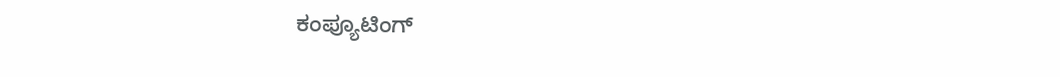ಕಂಪ್ಯೂಟಿಂಗ್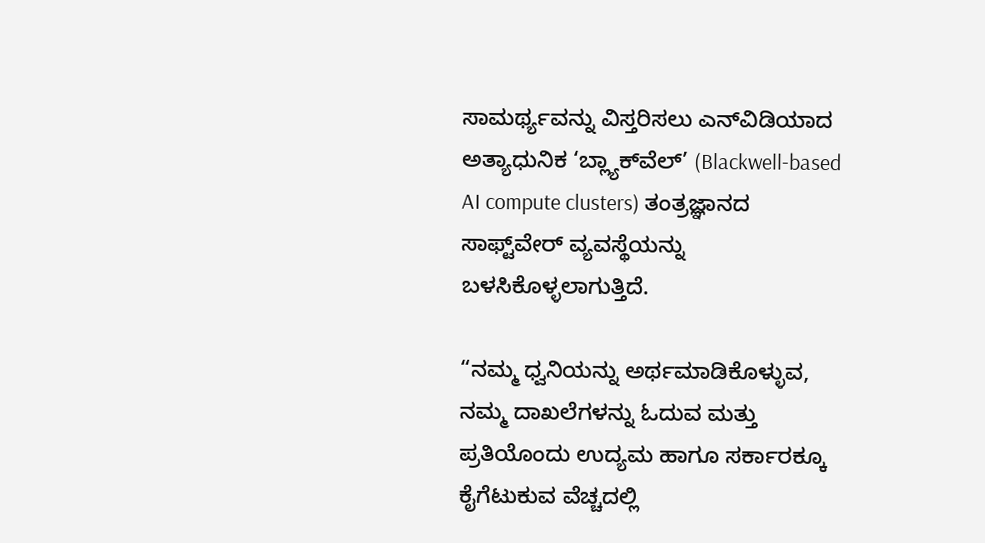ಸಾಮರ್ಥ್ಯವನ್ನು ವಿಸ್ತರಿಸಲು ಎನ್‌ವಿಡಿಯಾದ ಅತ್ಯಾಧುನಿಕ ‘ಬ್ಲ್ಯಾಕ್‌ವೆಲ್’ (Blackwell-based AI compute clusters) ತಂತ್ರಜ್ಞಾನದ ಸಾಫ್ಟ್‌ವೇರ್ ವ್ಯವಸ್ಥೆಯನ್ನು ಬಳಸಿಕೊಳ್ಳಲಾಗುತ್ತಿದೆ.

“ನಮ್ಮ ಧ್ವನಿಯನ್ನು ಅರ್ಥಮಾಡಿಕೊಳ್ಳುವ, ನಮ್ಮ ದಾಖಲೆಗಳನ್ನು ಓದುವ ಮತ್ತು ಪ್ರತಿಯೊಂದು ಉದ್ಯಮ ಹಾಗೂ ಸರ್ಕಾರಕ್ಕೂ ಕೈಗೆಟುಕುವ ವೆಚ್ಚದಲ್ಲಿ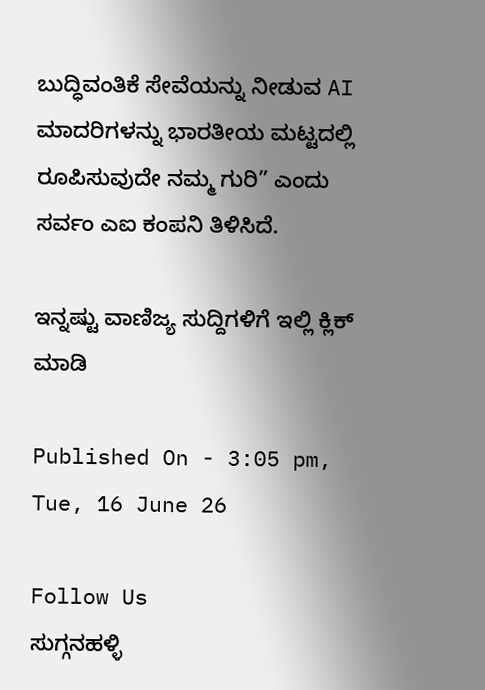ಬುದ್ಧಿವಂತಿಕೆ ಸೇವೆಯನ್ನು ನೀಡುವ AI ಮಾದರಿಗಳನ್ನು ಭಾರತೀಯ ಮಟ್ಟದಲ್ಲಿ ರೂಪಿಸುವುದೇ ನಮ್ಮ ಗುರಿ” ಎಂದು ಸರ್ವಂ ಎಐ ಕಂಪನಿ ತಿಳಿಸಿದೆ.

ಇನ್ನಷ್ಟು ವಾಣಿಜ್ಯ ಸುದ್ದಿಗಳಿಗೆ ಇಲ್ಲಿ ಕ್ಲಿಕ್ ಮಾಡಿ

Published On - 3:05 pm, Tue, 16 June 26

Follow Us
ಸುಗ್ಗನಹಳ್ಳಿ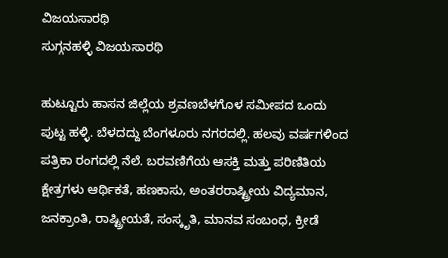ವಿಜಯಸಾರಥಿ
ಸುಗ್ಗನಹಳ್ಳಿ ವಿಜಯಸಾರಥಿ

ಹುಟ್ಟೂರು ಹಾಸನ ಜಿಲ್ಲೆಯ ಶ್ರವಣಬೆಳಗೊಳ ಸಮೀಪದ ಒಂದು ಪುಟ್ಟ ಹಳ್ಳಿ. ಬೆಳದದ್ದು ಬೆಂಗಳೂರು ನಗರದಲ್ಲಿ. ಹಲವು ವರ್ಷಗಳಿಂದ ಪತ್ರಿಕಾ ರಂಗದಲ್ಲಿ ನೆಲೆ. ಬರವಣಿಗೆಯ ಆಸಕ್ತಿ ಮತ್ತು ಪರಿಣಿತಿಯ ಕ್ಷೇತ್ರಗಳು ಆರ್ಥಿಕತೆ, ಹಣಕಾಸು, ಅಂತರರಾಷ್ಟ್ರೀಯ ವಿದ್ಯಮಾನ, ಜನಕ್ರಾಂತಿ, ರಾಷ್ಟ್ರೀಯತೆ, ಸಂಸ್ಕೃತಿ, ಮಾನವ ಸಂಬಂಧ, ಕ್ರೀಡೆ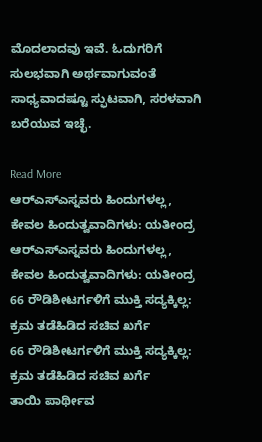ಮೊದಲಾದವು ಇವೆ. ಓದುಗರಿಗೆ ಸುಲಭವಾಗಿ ಅರ್ಥವಾಗುವಂತೆ ಸಾಧ್ಯವಾದಷ್ಟೂ ಸ್ಫುಟವಾಗಿ, ಸರಳವಾಗಿ ಬರೆಯುವ ಇಚ್ಛೆ.

Read More
ಆರ್‌ಎಸ್‌ಎಸ್ನವರು ಹಿಂದುಗಳಲ್ಲ, ಕೇವಲ ಹಿಂದುತ್ವವಾದಿಗಳು: ಯತೀಂದ್ರ
ಆರ್‌ಎಸ್‌ಎಸ್ನವರು ಹಿಂದುಗಳಲ್ಲ, ಕೇವಲ ಹಿಂದುತ್ವವಾದಿಗಳು: ಯತೀಂದ್ರ
66 ರೌಡಿಶೀಟರ್ಗಳಿಗೆ ಮುಕ್ತಿ ಸದ್ಯಕ್ಕಿಲ್ಲ: ಕ್ರಮ ತಡೆಹಿಡಿದ ಸಚಿವ ಖರ್ಗೆ
66 ರೌಡಿಶೀಟರ್ಗಳಿಗೆ ಮುಕ್ತಿ ಸದ್ಯಕ್ಕಿಲ್ಲ: ಕ್ರಮ ತಡೆಹಿಡಿದ ಸಚಿವ ಖರ್ಗೆ
ತಾಯಿ ಪಾರ್ಥೀವ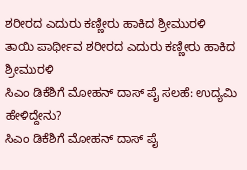ಶರೀರದ ಎದುರು ಕಣ್ಣೀರು ಹಾಕಿದ ಶ್ರೀಮುರಳಿ
ತಾಯಿ ಪಾರ್ಥೀವ ಶರೀರದ ಎದುರು ಕಣ್ಣೀರು ಹಾಕಿದ ಶ್ರೀಮುರಳಿ
ಸಿಎಂ ಡಿಕೆಶಿಗೆ ಮೋಹನ್ ದಾಸ್ ಪೈ ಸಲಹೆ: ಉದ್ಯಮಿ ಹೇಳಿದ್ದೇನು?
ಸಿಎಂ ಡಿಕೆಶಿಗೆ ಮೋಹನ್ ದಾಸ್ ಪೈ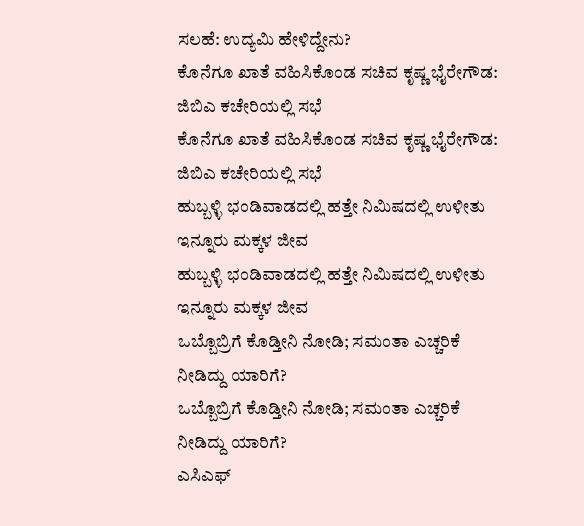ಸಲಹೆ: ಉದ್ಯಮಿ ಹೇಳಿದ್ದೇನು?
ಕೊನೆಗೂ ಖಾತೆ ವಹಿಸಿಕೊಂಡ ಸಚಿವ ಕೃಷ್ಣ ಭೈರೇಗೌಡ: ಜಿಬಿಎ ಕಚೇರಿಯಲ್ಲಿ ಸಭೆ
ಕೊನೆಗೂ ಖಾತೆ ವಹಿಸಿಕೊಂಡ ಸಚಿವ ಕೃಷ್ಣ ಭೈರೇಗೌಡ: ಜಿಬಿಎ ಕಚೇರಿಯಲ್ಲಿ ಸಭೆ
ಹುಬ್ಬಳ್ಳಿ ಭಂಡಿವಾಡದಲ್ಲಿ ಹತ್ತೇ ನಿಮಿಷದಲ್ಲಿ ಉಳೀತು ಇನ್ನೂರು ಮಕ್ಕಳ ಜೀವ
ಹುಬ್ಬಳ್ಳಿ ಭಂಡಿವಾಡದಲ್ಲಿ ಹತ್ತೇ ನಿಮಿಷದಲ್ಲಿ ಉಳೀತು ಇನ್ನೂರು ಮಕ್ಕಳ ಜೀವ
ಒಬ್ಬೊಬ್ರಿಗೆ ಕೊಡ್ತೀನಿ ನೋಡಿ; ಸಮಂತಾ ಎಚ್ಚರಿಕೆ ನೀಡಿದ್ದು ಯಾರಿಗೆ?
ಒಬ್ಬೊಬ್ರಿಗೆ ಕೊಡ್ತೀನಿ ನೋಡಿ; ಸಮಂತಾ ಎಚ್ಚರಿಕೆ ನೀಡಿದ್ದು ಯಾರಿಗೆ?
ಎಸಿಎಫ್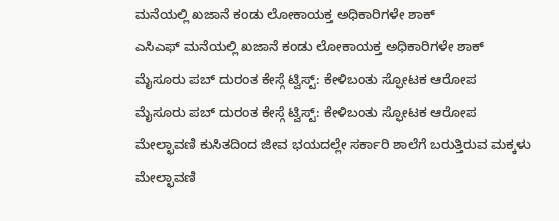ಮನೆಯಲ್ಲಿ ಖಜಾನೆ ಕಂಡು ಲೋಕಾಯಕ್ತ ಅಧಿಕಾರಿಗಳೇ ಶಾಕ್
ಎಸಿಎಫ್ ಮನೆಯಲ್ಲಿ ಖಜಾನೆ ಕಂಡು ಲೋಕಾಯಕ್ತ ಅಧಿಕಾರಿಗಳೇ ಶಾಕ್
ಮೈಸೂರು ಪಬ್ ದುರಂತ ಕೇಸ್ಗೆ ಟ್ವಿಸ್ಟ್: ಕೇಳಿಬಂತು ಸ್ಫೋಟಕ ಆರೋಪ
ಮೈಸೂರು ಪಬ್ ದುರಂತ ಕೇಸ್ಗೆ ಟ್ವಿಸ್ಟ್: ಕೇಳಿಬಂತು ಸ್ಫೋಟಕ ಆರೋಪ
ಮೇಲ್ಛಾವಣಿ ಕುಸಿತದಿಂದ ಜೀವ ಭಯದಲ್ಲೇ ಸರ್ಕಾರಿ ಶಾಲೆಗೆ ಬರುತ್ತಿರುವ ಮಕ್ಕಳು
ಮೇಲ್ಛಾವಣಿ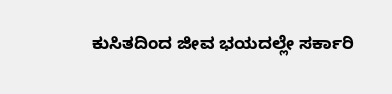ಕುಸಿತದಿಂದ ಜೀವ ಭಯದಲ್ಲೇ ಸರ್ಕಾರಿ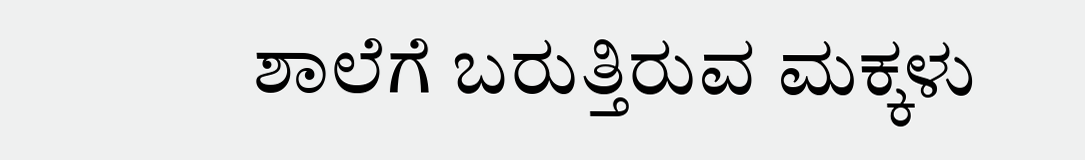ಶಾಲೆಗೆ ಬರುತ್ತಿರುವ ಮಕ್ಕಳು